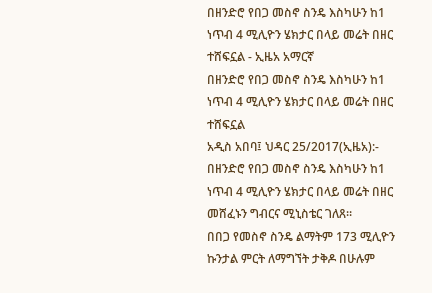በዘንድሮ የበጋ መስኖ ስንዴ እስካሁን ከ1 ነጥብ 4 ሚሊዮን ሄክታር በላይ መሬት በዘር ተሸፍኗል - ኢዜአ አማርኛ
በዘንድሮ የበጋ መስኖ ስንዴ እስካሁን ከ1 ነጥብ 4 ሚሊዮን ሄክታር በላይ መሬት በዘር ተሸፍኗል
አዲስ አበባ፤ ህዳር 25/2017(ኢዜአ):- በዘንድሮ የበጋ መስኖ ስንዴ እስካሁን ከ1 ነጥብ 4 ሚሊዮን ሄክታር በላይ መሬት በዘር መሸፈኑን ግብርና ሚኒስቴር ገለጸ።
በበጋ የመስኖ ስንዴ ልማትም 173 ሚሊዮን ኩንታል ምርት ለማግኘት ታቅዶ በሁሉም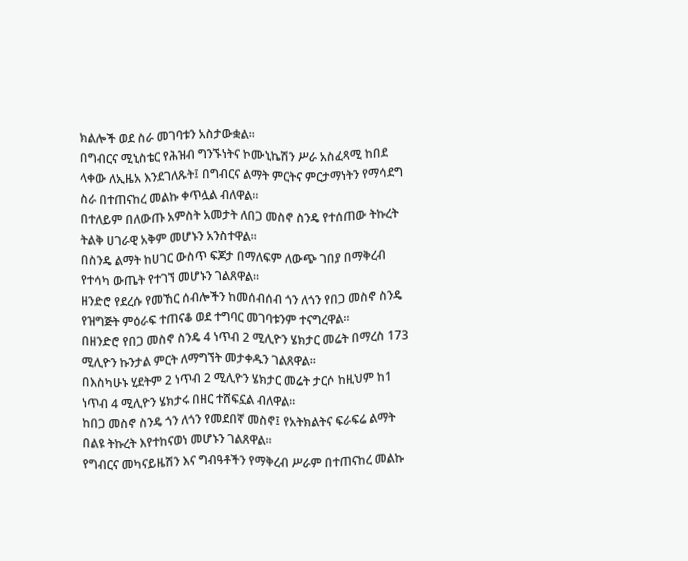ክልሎች ወደ ስራ መገባቱን አስታውቋል።
በግብርና ሚኒስቴር የሕዝብ ግንኙነትና ኮሙኒኬሽን ሥራ አስፈጻሚ ከበደ ላቀው ለኢዜአ እንደገለጹት፤ በግብርና ልማት ምርትና ምርታማነትን የማሳደግ ስራ በተጠናከረ መልኩ ቀጥሏል ብለዋል።
በተለይም በለውጡ አምስት አመታት ለበጋ መስኖ ስንዴ የተሰጠው ትኩረት ትልቅ ሀገራዊ አቅም መሆኑን አንስተዋል።
በስንዴ ልማት ከሀገር ውስጥ ፍጆታ በማለፍም ለውጭ ገበያ በማቅረብ የተሳካ ውጤት የተገኘ መሆኑን ገልጸዋል።
ዘንድሮ የደረሱ የመኸር ሰብሎችን ከመሰብሰብ ጎን ለጎን የበጋ መስኖ ስንዴ የዝግጅት ምዕራፍ ተጠናቆ ወደ ተግባር መገባቱንም ተናግረዋል።
በዘንድሮ የበጋ መስኖ ስንዴ 4 ነጥብ 2 ሚሊዮን ሄክታር መሬት በማረስ 173 ሚሊዮን ኩንታል ምርት ለማግኘት መታቀዱን ገልጸዋል።
በእስካሁኑ ሂደትም 2 ነጥብ 2 ሚሊዮን ሄክታር መሬት ታርሶ ከዚህም ከ1 ነጥብ 4 ሚሊዮን ሄክታሩ በዘር ተሸፍኗል ብለዋል።
ከበጋ መስኖ ስንዴ ጎን ለጎን የመደበኛ መስኖ፤ የአትክልትና ፍራፍሬ ልማት በልዩ ትኩረት እየተከናወነ መሆኑን ገልጸዋል።
የግብርና መካናይዜሽን እና ግብዓቶችን የማቅረብ ሥራም በተጠናከረ መልኩ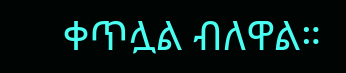ቀጥሏል ብለዋል።